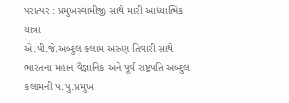પરાત્પર : પ્રમુખસ્વામીજી સાથે મારી આધ્યાત્મિક યાત્રા
એ.પી.જે.અબ્દુલ કલામ અરુણ તિવારી સાથે
ભારતના મહાન વૈજ્ઞાનિક અને પૂર્વ રાષ્ટ્રપતિ અબ્દુલ કલામની પ.પુ.પ્રમુખ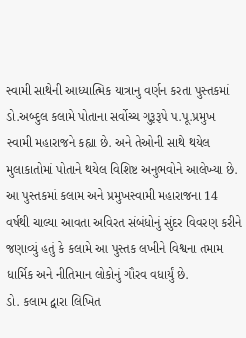સ્વામી સાથેની આધ્યાત્મિક યાત્રાનુ વર્ણન કરતા પુસ્તકમાં ડો.અબ્દુલ કલામે પોતાના સર્વોચ્ચ ગુરૂરૂપે પ.પૂ.પ્રમુખ સ્વામી મહારાજને કહ્યા છે. અને તેઓની સાથે થયેલ મુલાકાતોમાં પોતાને થયેલ વિશિષ્ટ અનુભવોને આલેખ્યા છે. આ પુસ્તકમાં કલામ અને પ્રમુખસ્વામી મહારાજના 14 વર્ષથી ચાલ્યા આવતા અવિરત સંબંધોનું સુંદર વિવરણ કરીને જણાવ્યું હતું કે કલામે આ પુસ્તક લખીને વિશ્વના તમામ ધાર્મિક અને નીતિમાન લોકોનું ગૌરવ વધાર્યું છે.
ડો. કલામ દ્વારા લિખિત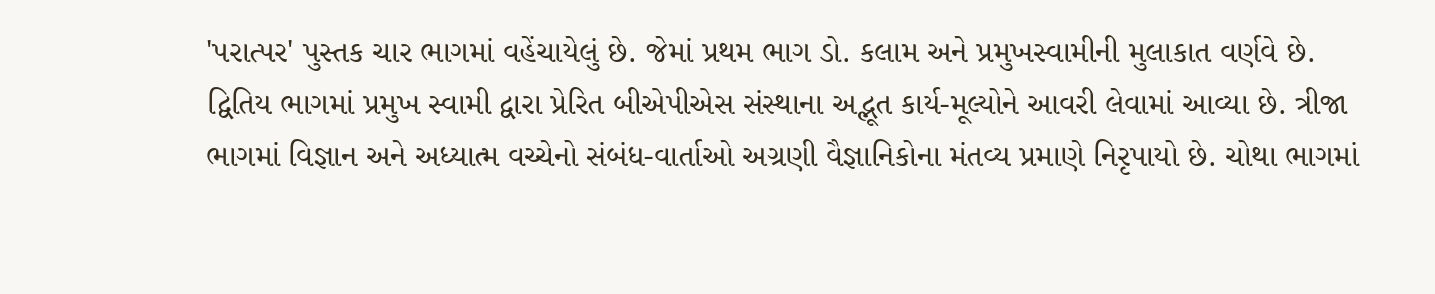'પરાત્પર' પુસ્તક ચાર ભાગમાં વહેંચાયેલું છે. જેમાં પ્રથમ ભાગ ડો. કલામ અને પ્રમુખસ્વામીની મુલાકાત વર્ણવે છે. દ્વિતિય ભાગમાં પ્રમુખ સ્વામી દ્વારા પ્રેરિત બીએપીએસ સંસ્થાના અદ્ભૂત કાર્ય-મૂલ્યોને આવરી લેવામાં આવ્યા છે. ત્રીજા ભાગમાં વિજ્ઞાન અને અધ્યાત્મ વચ્ચેનો સંબંધ-વાર્તાઓ અગ્રણી વૈજ્ઞાનિકોના મંતવ્ય પ્રમાણે નિરૃપાયો છે. ચોથા ભાગમાં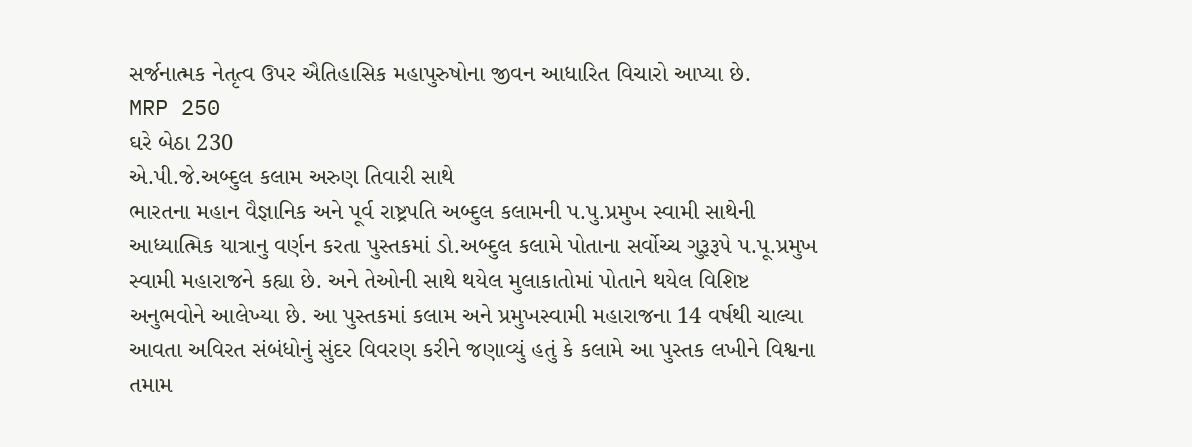સર્જનાત્મક નેતૃત્વ ઉપર ઐતિહાસિક મહાપુરુષોના જીવન આધારિત વિચારો આપ્યા છે.
MRP 250
ઘરે બેઠા 230
એ.પી.જે.અબ્દુલ કલામ અરુણ તિવારી સાથે
ભારતના મહાન વૈજ્ઞાનિક અને પૂર્વ રાષ્ટ્રપતિ અબ્દુલ કલામની પ.પુ.પ્રમુખ સ્વામી સાથેની આધ્યાત્મિક યાત્રાનુ વર્ણન કરતા પુસ્તકમાં ડો.અબ્દુલ કલામે પોતાના સર્વોચ્ચ ગુરૂરૂપે પ.પૂ.પ્રમુખ સ્વામી મહારાજને કહ્યા છે. અને તેઓની સાથે થયેલ મુલાકાતોમાં પોતાને થયેલ વિશિષ્ટ અનુભવોને આલેખ્યા છે. આ પુસ્તકમાં કલામ અને પ્રમુખસ્વામી મહારાજના 14 વર્ષથી ચાલ્યા આવતા અવિરત સંબંધોનું સુંદર વિવરણ કરીને જણાવ્યું હતું કે કલામે આ પુસ્તક લખીને વિશ્વના તમામ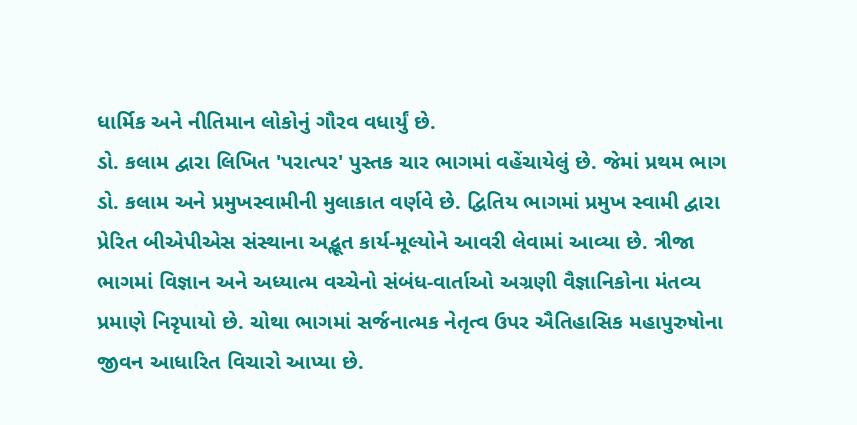ધાર્મિક અને નીતિમાન લોકોનું ગૌરવ વધાર્યું છે.
ડો. કલામ દ્વારા લિખિત 'પરાત્પર' પુસ્તક ચાર ભાગમાં વહેંચાયેલું છે. જેમાં પ્રથમ ભાગ ડો. કલામ અને પ્રમુખસ્વામીની મુલાકાત વર્ણવે છે. દ્વિતિય ભાગમાં પ્રમુખ સ્વામી દ્વારા પ્રેરિત બીએપીએસ સંસ્થાના અદ્ભૂત કાર્ય-મૂલ્યોને આવરી લેવામાં આવ્યા છે. ત્રીજા ભાગમાં વિજ્ઞાન અને અધ્યાત્મ વચ્ચેનો સંબંધ-વાર્તાઓ અગ્રણી વૈજ્ઞાનિકોના મંતવ્ય પ્રમાણે નિરૃપાયો છે. ચોથા ભાગમાં સર્જનાત્મક નેતૃત્વ ઉપર ઐતિહાસિક મહાપુરુષોના જીવન આધારિત વિચારો આપ્યા છે.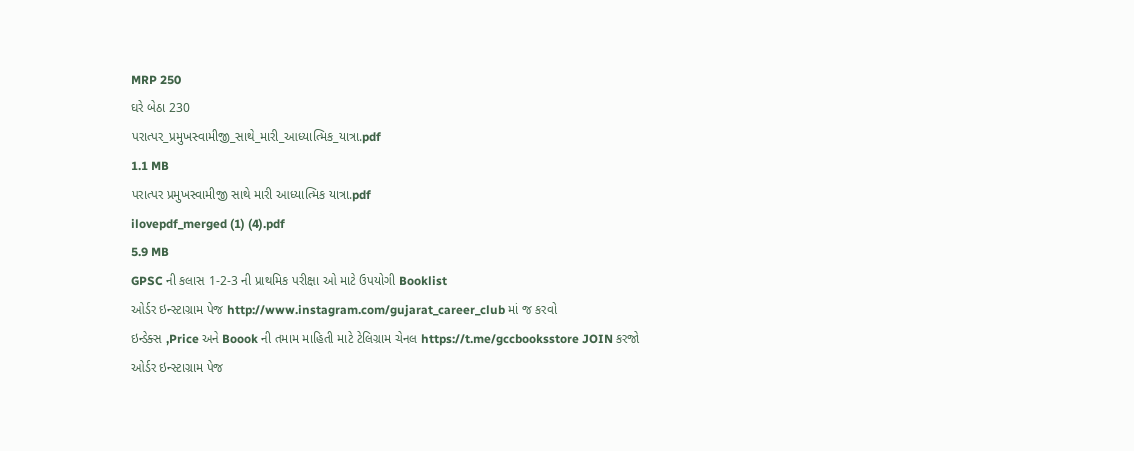MRP 250
ઘરે બેઠા 230
પરાત્પર_પ્રમુખસ્વામીજી_સાથે_મારી_આધ્યાત્મિક_યાત્રા.pdf
1.1 MB
પરાત્પર પ્રમુખસ્વામીજી સાથે મારી આધ્યાત્મિક યાત્રા.pdf
ilovepdf_merged (1) (4).pdf
5.9 MB
GPSC ની કલાસ 1-2-3 ની પ્રાથમિક પરીક્ષા ઓ માટે ઉપયોગી Booklist
ઓર્ડર ઇન્સ્ટાગ્રામ પેજ http://www.instagram.com/gujarat_career_club માં જ કરવો
ઇન્ડેક્સ ,Price અને Boook ની તમામ માહિતી માટે ટેલિગ્રામ ચેનલ https://t.me/gccbooksstore JOIN કરજો
ઓર્ડર ઇન્સ્ટાગ્રામ પેજ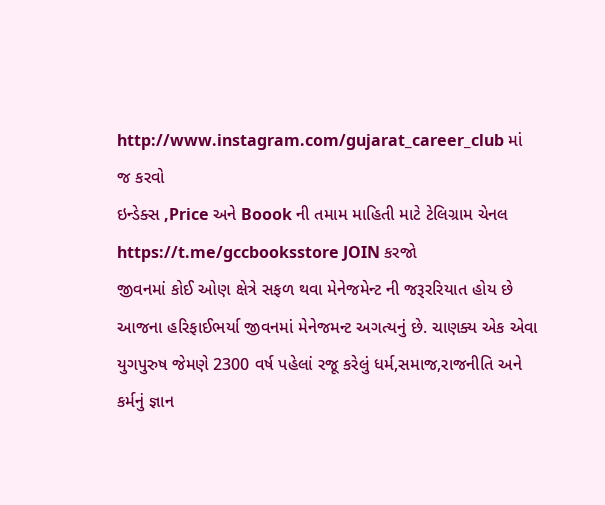http://www.instagram.com/gujarat_career_club માં જ કરવો
ઇન્ડેક્સ ,Price અને Boook ની તમામ માહિતી માટે ટેલિગ્રામ ચેનલ https://t.me/gccbooksstore JOIN કરજો
જીવનમાં કોઈ ઓણ ક્ષેત્રે સફળ થવા મેનેજમેન્ટ ની જરૂરરિયાત હોય છે આજના હરિફાઈભર્યા જીવનમાં મેનેજમન્ટ અગત્યનું છે. ચાણક્ય એક એવા યુગપુરુષ જેમણે 2300 વર્ષ પહેલાં રજૂ કરેલું ધર્મ,સમાજ,રાજનીતિ અને કર્મનું જ્ઞાન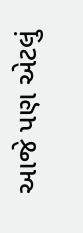આજે પણ એટલું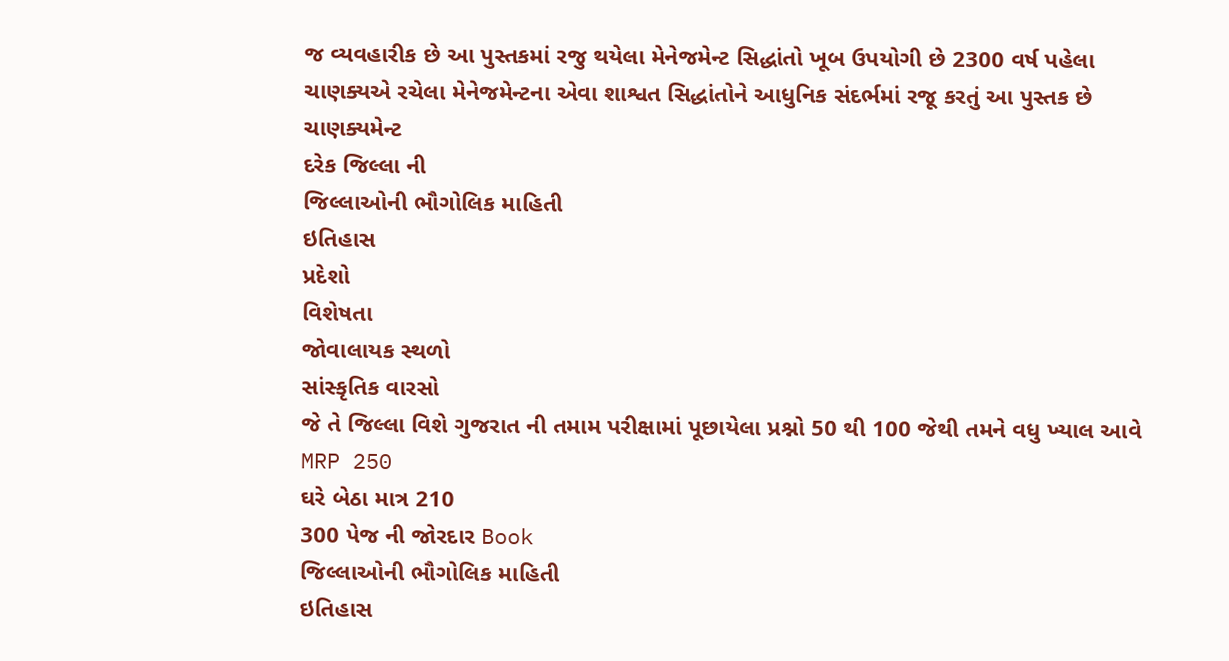જ વ્યવહારીક છે આ પુસ્તકમાં રજુ થયેલા મેનેજમેન્ટ સિદ્ધાંતો ખૂબ ઉપયોગી છે 2300 વર્ષ પહેલા ચાણક્યએ રચેલા મેનેજમેન્ટના એવા શાશ્વત સિદ્ધાંતોને આધુનિક સંદર્ભમાં રજૂ કરતું આ પુસ્તક છે ચાણક્યમેન્ટ
દરેક જિલ્લા ની
જિલ્લાઓની ભૌગોલિક માહિતી
ઇતિહાસ
પ્રદેશો
વિશેષતા
જોવાલાયક સ્થળો
સાંસ્કૃતિક વારસો
જે તે જિલ્લા વિશે ગુજરાત ની તમામ પરીક્ષામાં પૂછાયેલા પ્રશ્નો 50 થી 100 જેથી તમને વધુ ખ્યાલ આવે
MRP 250
ઘરે બેઠા માત્ર 210
300 પેજ ની જોરદાર Book
જિલ્લાઓની ભૌગોલિક માહિતી
ઇતિહાસ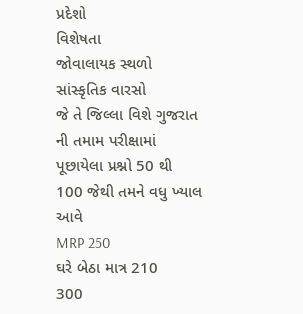પ્રદેશો
વિશેષતા
જોવાલાયક સ્થળો
સાંસ્કૃતિક વારસો
જે તે જિલ્લા વિશે ગુજરાત ની તમામ પરીક્ષામાં પૂછાયેલા પ્રશ્નો 50 થી 100 જેથી તમને વધુ ખ્યાલ આવે
MRP 250
ઘરે બેઠા માત્ર 210
300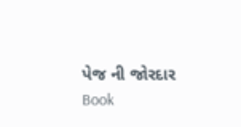પેજ ની જોરદાર Book